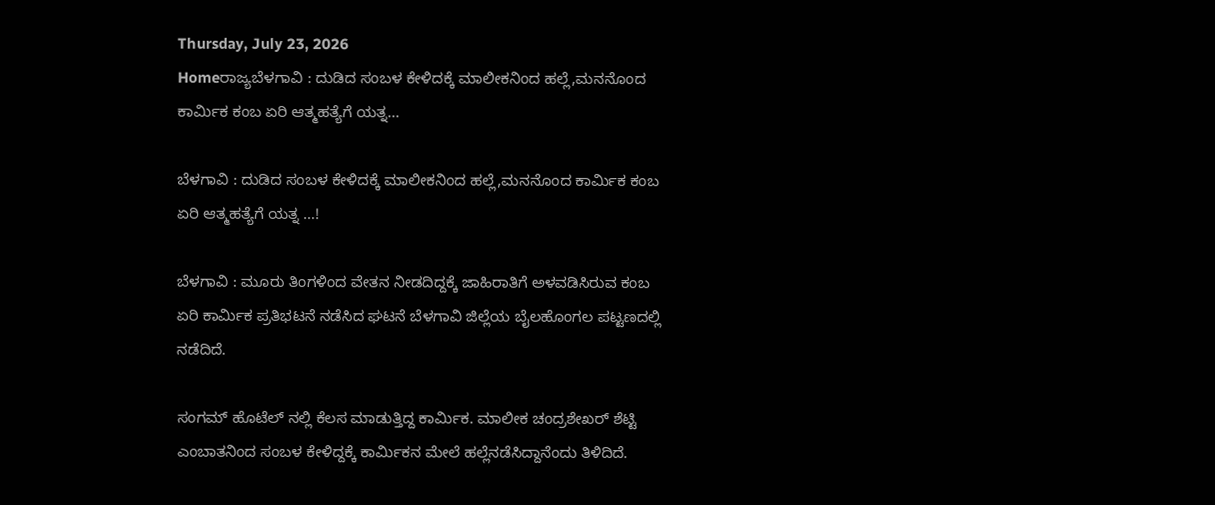Thursday, July 23, 2026
Homeರಾಜ್ಯಬೆಳಗಾವಿ : ದುಡಿದ ಸಂಬಳ ಕೇಳಿದಕ್ಕೆ ಮಾಲೀಕನಿಂದ ಹಲ್ಲೆ,ಮನನೊಂದ ಕಾರ್ಮಿಕ ಕಂಬ ಏರಿ ಆತ್ಮಹತ್ಯೆಗೆ ಯತ್ನ...

ಬೆಳಗಾವಿ : ದುಡಿದ ಸಂಬಳ ಕೇಳಿದಕ್ಕೆ ಮಾಲೀಕನಿಂದ ಹಲ್ಲೆ,ಮನನೊಂದ ಕಾರ್ಮಿಕ ಕಂಬ ಏರಿ ಆತ್ಮಹತ್ಯೆಗೆ ಯತ್ನ …!

ಬೆಳಗಾವಿ : ಮೂರು ತಿಂಗಳಿಂದ ವೇತನ ನೀಡದಿದ್ದಕ್ಕೆ ಜಾಹಿರಾತಿಗೆ ಅಳವಡಿಸಿರುವ ಕಂಬ ಏರಿ ಕಾರ್ಮಿಕ ಪ್ರತಿಭಟನೆ ನಡೆಸಿದ ಘಟನೆ ಬೆಳಗಾವಿ ಜಿಲ್ಲೆಯ ಬೈಲಹೊಂಗಲ ಪಟ್ಟಣದಲ್ಲಿ ನಡೆದಿದೆ.

ಸಂಗಮ್ ಹೊಟೆಲ್ ನಲ್ಲಿ ಕೆಲಸ ಮಾಡುತ್ತಿದ್ದ ಕಾರ್ಮಿಕ. ಮಾಲೀಕ ಚಂದ್ರಶೇಖರ್ ಶೆಟ್ಟಿ ಎಂಬಾತನಿಂದ ಸಂಬಳ ಕೇಳಿದ್ದಕ್ಕೆ ಕಾರ್ಮಿಕನ ಮೇಲೆ ಹಲ್ಲೆನಡೆಸಿದ್ದಾನೆಂದು ತಿಳಿದಿದೆ.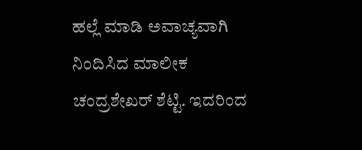ಹಲ್ಲೆ ಮಾಡಿ ಅವಾಚ್ಯವಾಗಿ ನಿಂದಿಸಿದ ಮಾಲೀಕ ಚಂದ್ರಶೇಖರ್ ಶೆಟ್ಟಿ. ಇದರಿಂದ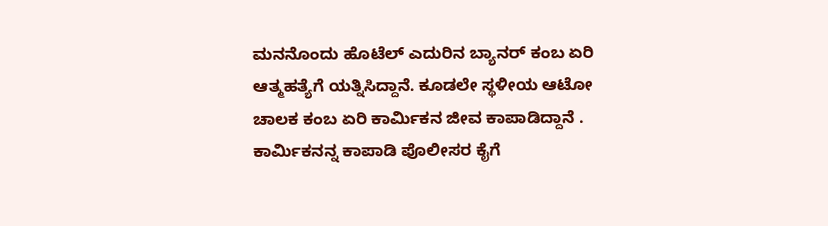ಮನನೊಂದು ಹೊಟೆಲ್ ಎದುರಿನ ಬ್ಯಾನರ್ ಕಂಬ ಏರಿ ಆತ್ಮಹತ್ಯೆಗೆ ಯತ್ನಿಸಿದ್ದಾನೆ. ಕೂಡಲೇ ಸ್ಥಳೀಯ ಆಟೋ ಚಾಲಕ ಕಂಬ ಏರಿ ಕಾರ್ಮಿಕನ ಜೀವ ಕಾಪಾಡಿದ್ದಾನೆ . ಕಾರ್ಮಿಕನನ್ನ ಕಾಪಾಡಿ ಪೊಲೀಸರ ಕೈಗೆ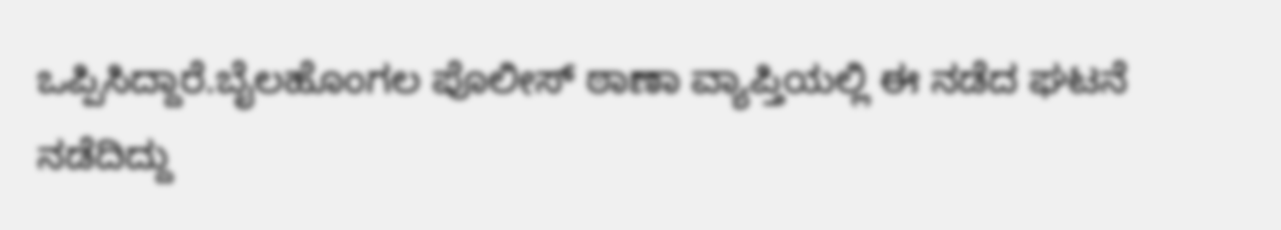ಒಪ್ಪಿಸಿದ್ದಾರೆ.ಬೈಲಹೊಂಗಲ ಪೊಲೀಸ್ ಠಾಣಾ ವ್ಯಾಪ್ತಿಯಲ್ಲಿ ಈ ನಡೆದ ಘಟನೆ ನಡೆದಿದ್ದು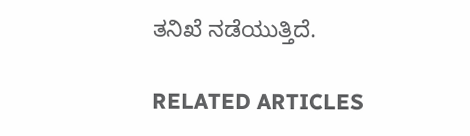ತನಿಖೆ ನಡೆಯುತ್ತಿದೆ.

RELATED ARTICLES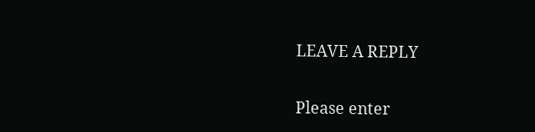LEAVE A REPLY

Please enter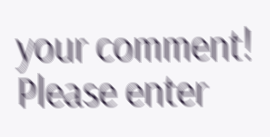your comment!
Please enter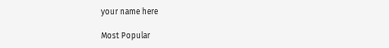your name here

Most Popular